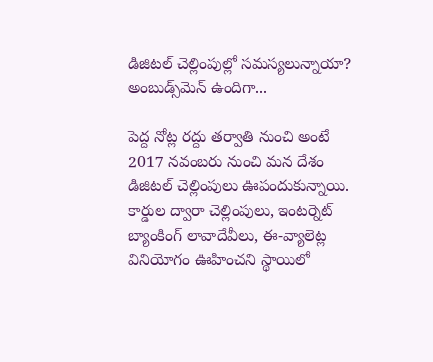డిజిటల్ చెల్లింపుల్లో సమస్యలున్నాయా? అంబుడ్స్‌మెన్ ఉందిగా...

పెద్ద నోట్ల రద్దు తర్వాతి నుంచి అంటే 2017 నవంబరు నుంచి మన దేశం డిజిటల్ చెల్లింపులు ఊపందుకున్నాయి. కార్డుల ద్వారా చెల్లింపులు, ఇంటర్నెట్ బ్యాంకింగ్ లావాదేవీలు, ఈ-వ్యాలెట్ల వినియోగం ఊహించని స్థాయిలో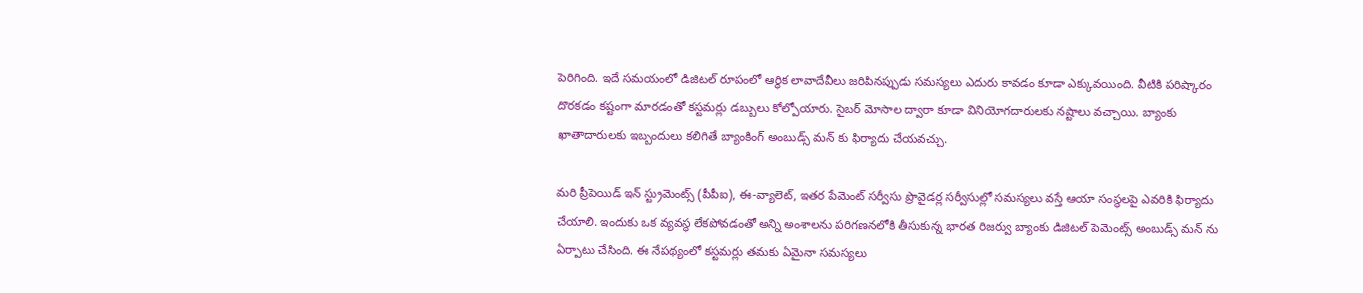పెరిగింది. ఇదే సమయంలో డిజిటల్ రూపంలో ఆర్థిక లావాదేవీలు జరిపినప్పుడు సమస్యలు ఎదురు కావడం కూడా ఎక్కువయింది. వీటికి పరిష్కారం దొరకడం కష్టంగా మారడంతో కస్టమర్లు డబ్బులు కోల్పోయారు. సైబర్ మోసాల ద్వారా కూడా వినియోగదారులకు నష్టాలు వచ్చాయి. బ్యాంకు ఖాతాదారులకు ఇబ్బందులు కలిగితే బ్యాంకింగ్ అంబుడ్స్ మన్ కు ఫిర్యాదు చేయవచ్చు.

మరి ప్రీపెయిడ్ ఇన్ స్ట్రుమెంట్స్ (పీపీఐ), ఈ-వ్యాలెట్, ఇతర పేమెంట్ సర్వీసు ప్రొవైడర్ల సర్వీసుల్లో సమస్యలు వస్తే ఆయా సంస్థలపై ఎవరికి ఫిర్యాదు చేయాలి. ఇందుకు ఒక వ్యవస్థ లేకపోవడంతో అన్ని అంశాలను పరిగణనలోకి తీసుకున్న భారత రిజర్వు బ్యాంకు డిజిటల్ పెమెంట్స్ అంబుడ్స్ మన్ ను ఏర్పాటు చేసింది. ఈ నేపథ్యంలో కస్టమర్లు తమకు ఏమైనా సమస్యలు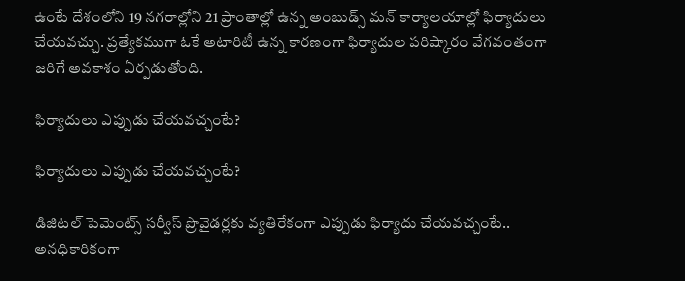ఉంటే దేశంలోని 19 నగరాల్లోని 21 ప్రాంతాల్లో ఉన్న అంబుడ్స్ మన్ కార్యాలయాల్లో ఫిర్యాదులు చేయవచ్చు. ప్రత్యేకముగా ఓకే అటారిటీ ఉన్న కారణంగా ఫిర్యాదుల పరిష్కారం వేగవంతంగా జరిగే అవకాశం ఏర్పడుతోంది.

ఫిర్యాదులు ఎప్పుడు చేయవచ్చంటే?

ఫిర్యాదులు ఎప్పుడు చేయవచ్చంటే?

డిజిటల్ పెమెంట్స్ సర్వీస్ ప్రొవైడర్లకు వ్యతిరేకంగా ఎప్పుడు ఫిర్యాదు చేయవచ్చంటే.. అనధికారికంగా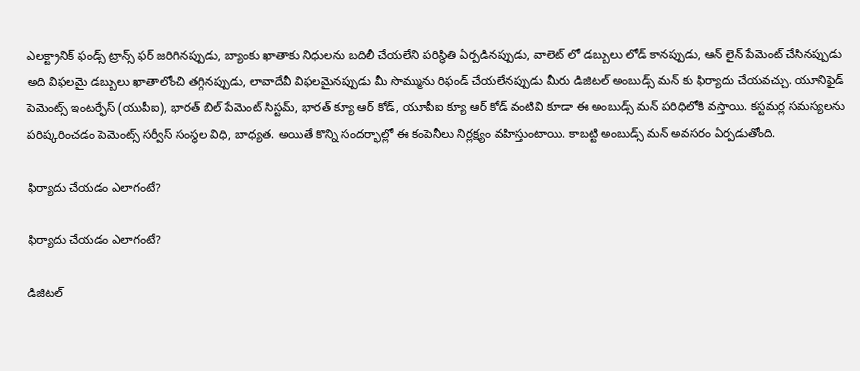ఎలక్ట్రానిక్ ఫండ్స్ ట్రాన్స్ ఫర్ జరిగినప్పుడు, బ్యాంకు ఖాతాకు నిధులను బదిలీ చేయలేని పరిస్థితి ఏర్పడినప్పుడు, వాలెట్ లో డబ్బులు లోడ్ కానప్పుడు, ఆన్ లైన్ పేమెంట్ చేసినప్పుడు అది విఫలమై డబ్బులు ఖాతాలోంచి తగ్గినప్పుడు, లావాదేవీ విఫలమైనప్పుడు మీ సొమ్మును రిఫండ్ చేయలేనప్పుడు మీరు డిజిటల్ అంబుడ్స్ మన్ కు ఫిర్యాదు చేయవచ్చు. యూనిఫైడ్ పెమెంట్స్ ఇంటర్ఫేస్ (యుపీఐ), భారత్ బిల్ పేమెంట్ సిస్టమ్, భారత్ క్యూ ఆర్ కోడ్, యూపీఐ క్యూ ఆర్ కోడ్ వంటివి కూడా ఈ అంబుడ్స్ మన్ పరిధిలోకి వస్తాయి. కస్టమర్ల సమస్యలను పరిష్కరించడం పెమెంట్స్ సర్వీస్ సంస్థల విధి, బాధ్యత. అయితే కొన్ని సందర్భాల్లో ఈ కంపెనీలు నిర్లక్ష్యం వహిస్తుంటాయి. కాబట్టి అంబుడ్స్ మన్ అవసరం ఏర్పడుతోంది.

ఫిర్యాదు చేయడం ఎలాగంటే?

ఫిర్యాదు చేయడం ఎలాగంటే?

డిజిటల్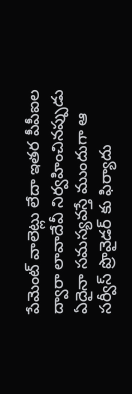పేమెంట్ వాలెట్లు లేదా ఇతర పీపీఐల ద్వారా లావాదేవీ నిర్వహించినప్పుడు ఏదైనా సమస్యవస్తే ముందుగా ఆ సర్వీస్ ప్రొవైడర్ కు ఫిర్యాదు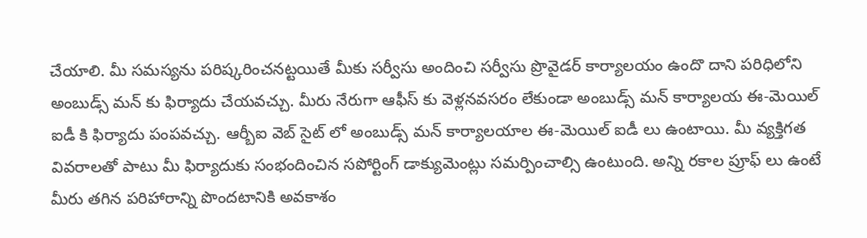చేయాలి. మీ సమస్యను పరిష్కరించనట్టయితే మీకు సర్వీసు అందించి సర్వీసు ప్రొవైడర్ కార్యాలయం ఉందొ దాని పరిధిలోని అంబుడ్స్ మన్ కు ఫిర్యాదు చేయవచ్చు. మీరు నేరుగా ఆఫీస్ కు వెళ్లనవసరం లేకుండా అంబుడ్స్ మన్ కార్యాలయ ఈ-మెయిల్ ఐడీ కి ఫిర్యాదు పంపవచ్చు. ఆర్బీఐ వెబ్ సైట్ లో అంబుడ్స్ మన్ కార్యాలయాల ఈ-మెయిల్ ఐడీ లు ఉంటాయి. మీ వ్యక్తిగత వివరాలతో పాటు మీ ఫిర్యాదుకు సంభందించిన సపోర్టింగ్ డాక్యుమెంట్లు సమర్పించాల్సి ఉంటుంది. అన్ని రకాల ప్రూఫ్ లు ఉంటే మీరు తగిన పరిహారాన్ని పొందటానికి అవకాశం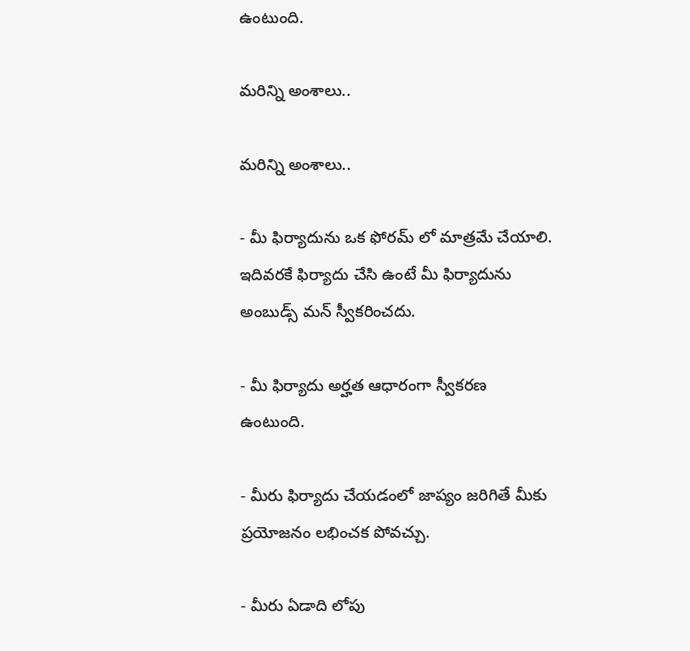ఉంటుంది.

మరిన్ని అంశాలు..

మరిన్ని అంశాలు..

- మీ ఫిర్యాదును ఒక ఫోరమ్ లో మాత్రమే చేయాలి. ఇదివరకే ఫిర్యాదు చేసి ఉంటే మీ ఫిర్యాదును అంబుడ్స్ మన్ స్వీకరించదు.

- మీ ఫిర్యాదు అర్హత ఆధారంగా స్వీకరణ ఉంటుంది.

- మీరు ఫిర్యాదు చేయడంలో జాప్యం జరిగితే మీకు ప్రయోజనం లభించక పోవచ్చు.

- మీరు ఏడాది లోపు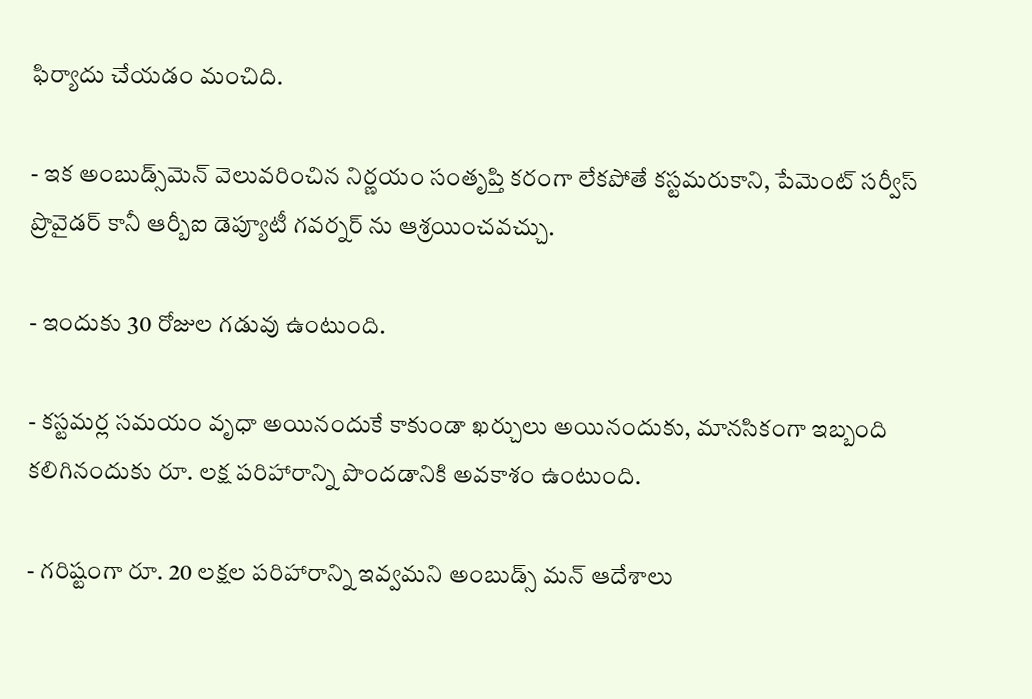ఫిర్యాదు చేయడం మంచిది.

- ఇక అంబుడ్స్‌మెన్ వెలువరించిన నిర్ణయం సంతృప్తి కరంగా లేకపోతే కస్టమరుకాని, పేమెంట్ సర్వీస్ ప్రొవైడర్ కానీ ఆర్బీఐ డెప్యూటీ గవర్నర్ ను ఆశ్రయించవచ్చు.

- ఇందుకు 30 రోజుల గడువు ఉంటుంది.

- కస్టమర్ల సమయం వృధా అయినందుకే కాకుండా ఖర్చులు అయినందుకు, మానసికంగా ఇబ్బంది కలిగినందుకు రూ. లక్ష పరిహారాన్ని పొందడానికి అవకాశం ఉంటుంది.

- గరిష్టంగా రూ. 20 లక్షల పరిహారాన్ని ఇవ్వమని అంబుడ్స్ మన్ ఆదేశాలు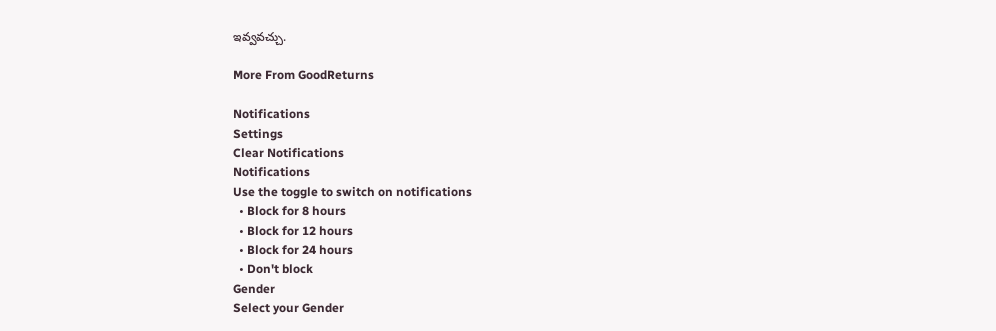ఇవ్వవచ్చు.

More From GoodReturns

Notifications
Settings
Clear Notifications
Notifications
Use the toggle to switch on notifications
  • Block for 8 hours
  • Block for 12 hours
  • Block for 24 hours
  • Don't block
Gender
Select your Gender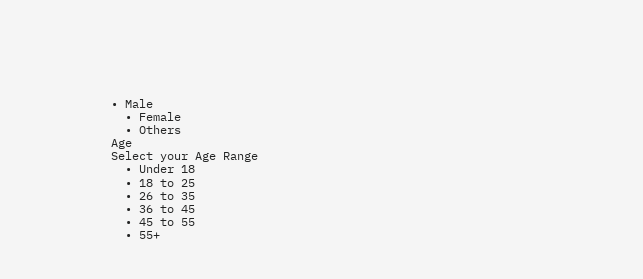• Male
  • Female
  • Others
Age
Select your Age Range
  • Under 18
  • 18 to 25
  • 26 to 35
  • 36 to 45
  • 45 to 55
  • 55+